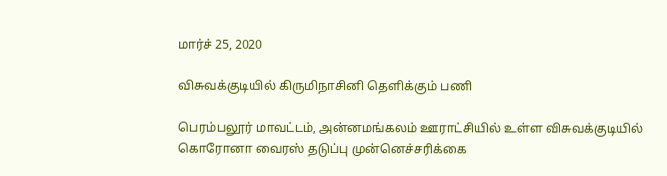மார்ச் 25, 2020

விசுவக்குடியில் கிருமிநாசினி தெளிக்கும் பணி

பெரம்பலூர் மாவட்டம், அன்னமங்கலம் ஊராட்சியில் உள்ள விசுவக்குடியில் கொரோனா வைரஸ் தடுப்பு முன்னெச்சரிக்கை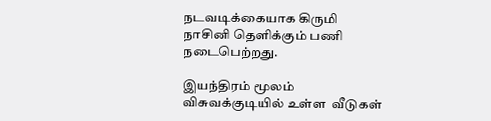நடவடிக்கையாக கிருமி நாசினி தெளிக்கும் பணி நடைபெற்றது.

இயந்திரம் மூலம் விசுவக்குடியில் உள்ள  வீடுகள்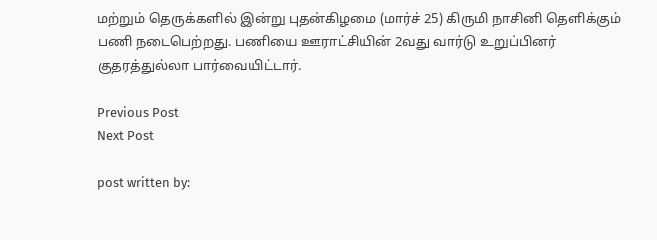மற்றும் தெருக்களில் இன்று புதன்கிழமை (மார்ச் 25) கிருமி நாசினி தெளிக்கும் பணி நடைபெற்றது. பணியை ஊராட்சியின் 2வது வார்டு உறுப்பினர் குதரத்துல்லா பார்வையிட்டார்.

Previous Post
Next Post

post written by: